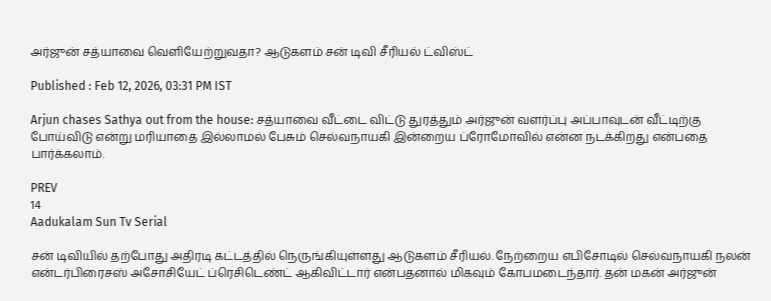அர்ஜுன் சத்யாவை வெளியேற்றுவதா? ஆடுகளம் சன் டிவி சீரியல் ட்விஸ்ட்

Published : Feb 12, 2026, 03:31 PM IST

Arjun chases Sathya out from the house: சத்யாவை வீட்டை விட்டு துரத்தும் அர்ஜுன் வளர்ப்பு அப்பாவுடன் வீட்டிற்கு போய்விடு என்று மரியாதை இல்லாமல் பேசும் செல்வநாயகி இன்றைய ப்ரோமோவில் என்ன நடக்கிறது என்பதை பார்க்கலாம்.

PREV
14
Aadukalam Sun Tv Serial

சன் டிவியில் தற்போது அதிரடி கட்டத்தில் நெருங்கியுள்ளது ஆடுகளம் சீரியல். நேற்றைய எபிசோடில் செல்வநாயகி நலன் என்டர்பிரைசஸ் அசோசியேட் ப்ரெசிடெண்ட் ஆகிவிட்டார் என்பதனால் மிகவும் கோபமடைந்தார். தன் மகன் அர்ஜுன்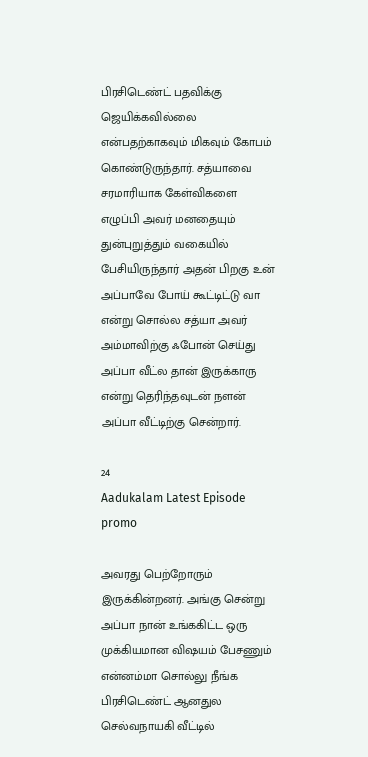பிரசிடெண்ட் பதவிக்கு ஜெயிக்கவில்லை என்பதற்காகவும் மிகவும் கோபம் கொண்டுருந்தார். சத்யாவை சரமாரியாக கேள்விகளை எழுப்பி அவர் மனதையும் துன்புறுத்தும் வகையில் பேசியிருந்தார் அதன் பிறகு உன் அப்பாவே போய் கூட்டிட்டு வா என்று சொல்ல சத்யா அவர் அம்மாவிற்கு ஃபோன் செய்து அப்பா வீட்ல தான் இருக்காரு என்று தெரிந்தவுடன் நளன் அப்பா வீட்டிற்கு சென்றார்.

24
Aadukalam Latest Episode promo

அவரது பெற்றோரும் இருக்கின்றனர். அங்கு சென்று அப்பா நான் உங்ககிட்ட ஒரு முக்கியமான விஷயம் பேசணும் என்னம்மா சொல்லு நீங்க பிரசிடெண்ட் ஆனதுல செல்வநாயகி வீட்டில்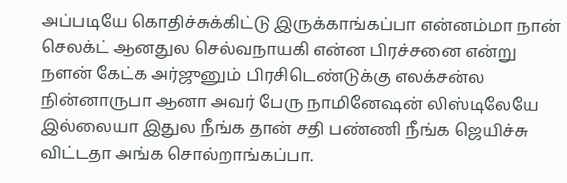அப்படியே கொதிச்சுக்கிட்டு இருக்காங்கப்பா என்னம்மா நான் செலக்ட் ஆனதுல செல்வநாயகி என்ன பிரச்சனை என்று நளன் கேட்க அர்ஜுனும் பிரசிடெண்டுக்கு எலக்சன்ல நின்னாருபா ஆனா அவர் பேரு நாமினேஷன் லிஸ்டிலேயே இல்லையா இதுல நீங்க தான் சதி பண்ணி நீங்க ஜெயிச்சு விட்டதா அங்க சொல்றாங்கப்பா.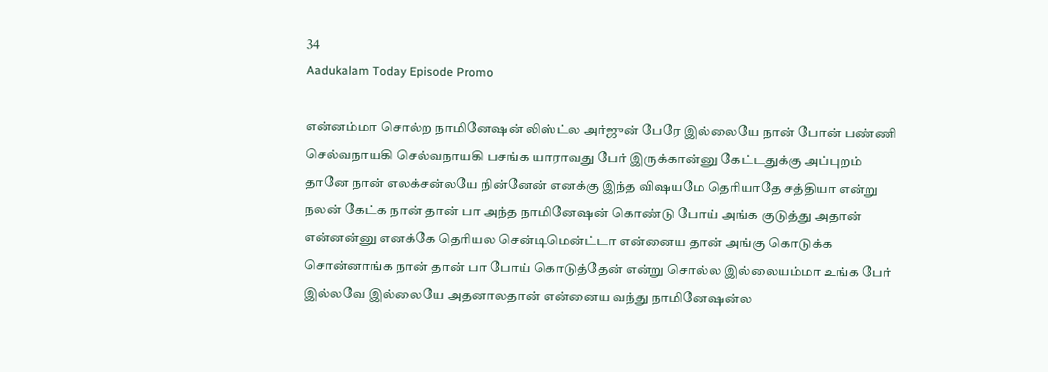34
Aadukalam Today Episode Promo

என்னம்மா சொல்ற நாமினேஷன் லிஸ்ட்ல அர்ஜுன் பேரே இல்லையே நான் போன் பண்ணி செல்வநாயகி செல்வநாயகி பசங்க யாராவது பேர் இருக்கான்னு கேட்டதுக்கு அப்புறம் தானே நான் எலக்சன்லயே நின்னேன் எனக்கு இந்த விஷயமே தெரியாதே சத்தியா என்று நலன் கேட்க நான் தான் பா அந்த நாமினேஷன் கொண்டு போய் அங்க குடுத்து அதான் என்னன்னு எனக்கே தெரியல சென்டிமென்ட்டா என்னைய தான் அங்கு கொடுக்க சொன்னாங்க நான் தான் பா போய் கொடுத்தேன் என்று சொல்ல இல்லையம்மா உங்க பேர் இல்லவே இல்லையே அதனாலதான் என்னைய வந்து நாமினேஷன்ல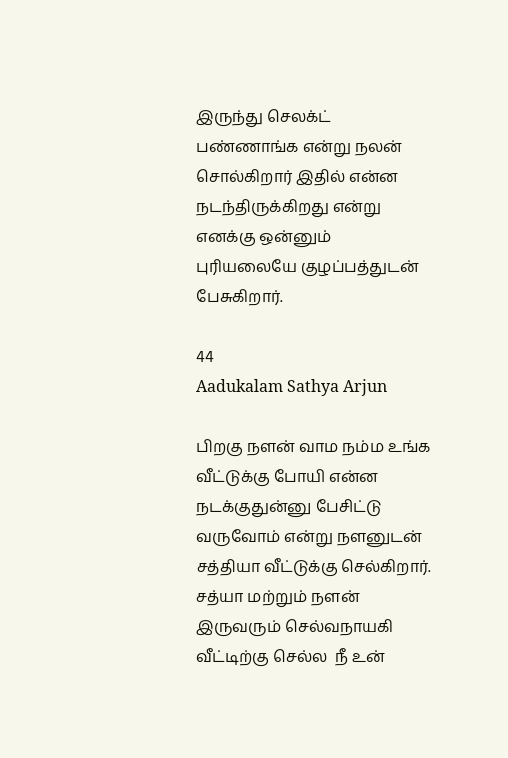இருந்து செலக்ட் பண்ணாங்க என்று நலன் சொல்கிறார் இதில் என்ன நடந்திருக்கிறது என்று எனக்கு ஒன்னும் புரியலையே குழப்பத்துடன் பேசுகிறார்.

44
Aadukalam Sathya Arjun

பிறகு நளன் வாம நம்ம உங்க வீட்டுக்கு போயி என்ன நடக்குதுன்னு பேசிட்டு வருவோம் என்று நளனுடன் சத்தியா வீட்டுக்கு செல்கிறார். சத்யா மற்றும் நளன் இருவரும் செல்வநாயகி வீட்டிற்கு செல்ல ‌ நீ உன்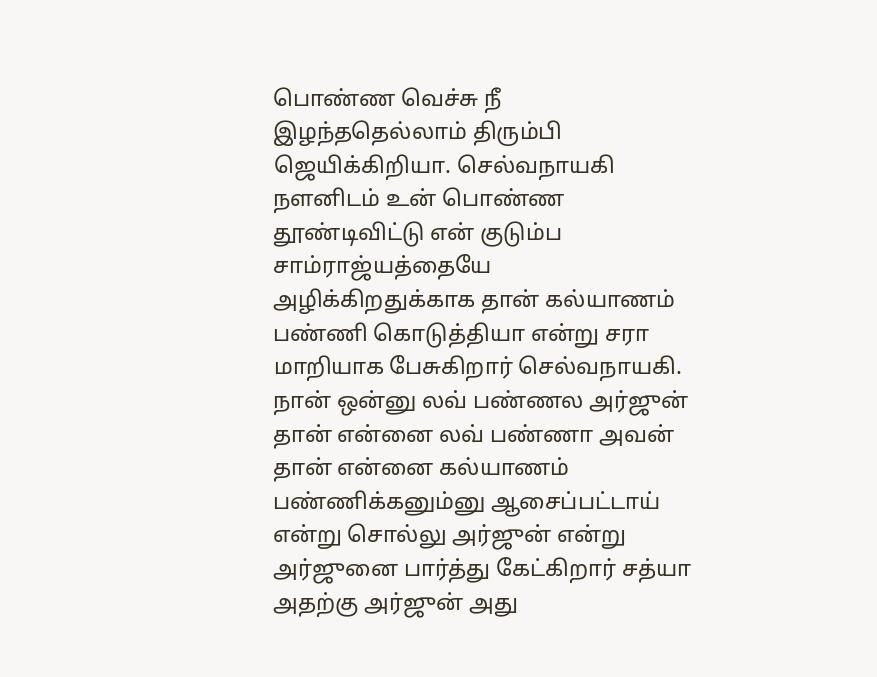பொண்ண வெச்சு நீ இழந்ததெல்லாம் திரும்பி ஜெயிக்கிறியா. செல்வநாயகி நளனிடம் உன் பொண்ண தூண்டிவிட்டு என் குடும்ப சாம்ராஜ்யத்தையே அழிக்கிறதுக்காக தான் கல்யாணம் பண்ணி கொடுத்தியா என்று சரா மாறியாக பேசுகிறார் செல்வநாயகி. நான் ஒன்னு லவ் பண்ணல அர்ஜுன் தான் என்னை லவ் பண்ணா அவன் தான் என்னை கல்யாணம் பண்ணிக்கனும்னு ஆசைப்பட்டாய் என்று சொல்லு அர்ஜுன் என்று அர்ஜுனை பார்த்து கேட்கிறார் சத்யா அதற்கு அர்ஜுன் அது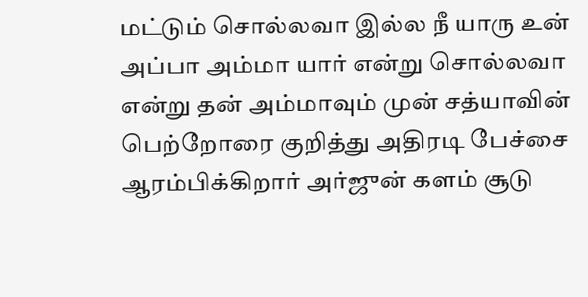மட்டும் சொல்லவா இல்ல நீ யாரு உன் அப்பா அம்மா யார் என்று சொல்லவா என்று தன் அம்மாவும் முன் சத்யாவின் பெற்றோரை குறித்து அதிரடி பேச்சை ஆரம்பிக்கிறார் அர்ஜுன் களம் சூடு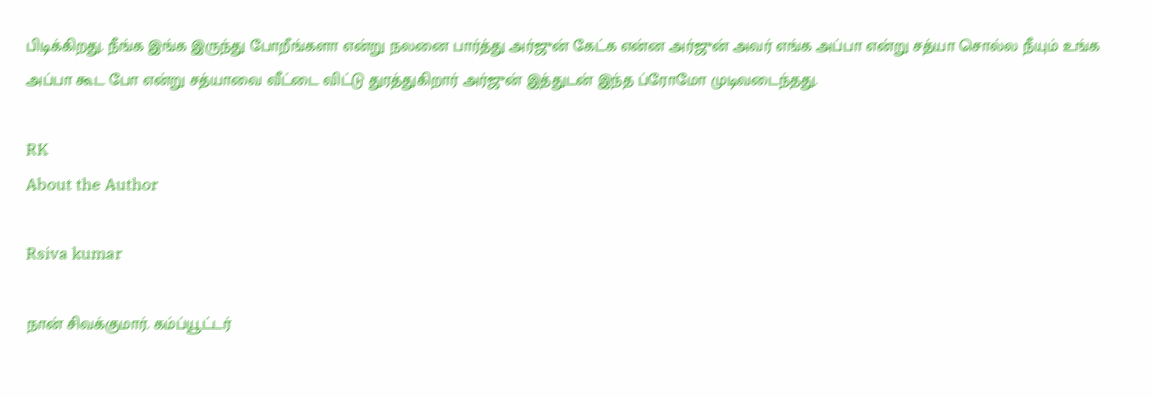பிடிக்கிறது. நீங்க இங்க இருந்து போறீங்களா என்று நலனை பார்த்து அர்ஜுன் கேட்க என்ன அர்ஜுன் அவர் எங்க அப்பா என்று சத்யா சொல்ல நீயும் உங்க அப்பா கூட போ என்று சத்யாவை வீட்டை விட்டு துரத்துகிறார் அர்ஜுன் இத்துடன் இந்த ப்ரோமோ முடிவடைந்தது.

RK
About the Author

Rsiva kumar

நான் சிவக்குமார். கம்ப்யூட்டர்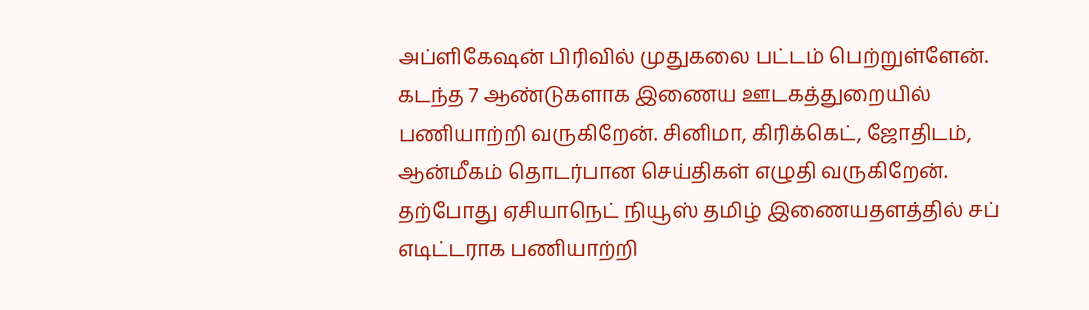அப்ளிகேஷன் பிரிவில் முதுகலை பட்டம் பெற்றுள்ளேன். கடந்த 7 ஆண்டுகளாக இணைய ஊடகத்துறையில் பணியாற்றி வருகிறேன். சினிமா, கிரிக்கெட், ஜோதிடம், ஆன்மீகம் தொடர்பான செய்திகள் எழுதி வருகிறேன். தற்போது ஏசியாநெட் நியூஸ் தமிழ் இணையதளத்தில் சப் எடிட்டராக பணியாற்றி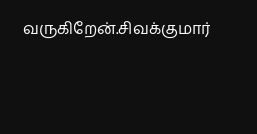வருகிறேன்.சிவக்குமார்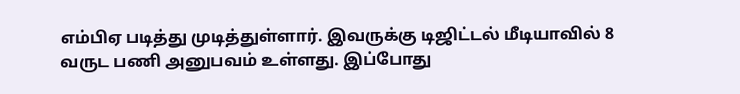எம்பிஏ படித்து முடித்துள்ளார். இவருக்கு டிஜிட்டல் மீடியாவில் 8 வருட பணி அனுபவம் உள்ளது. இப்போது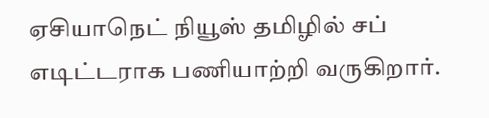ஏசியாநெட் நியூஸ் தமிழில் சப் எடிட்டராக பணியாற்றி வருகிறார்.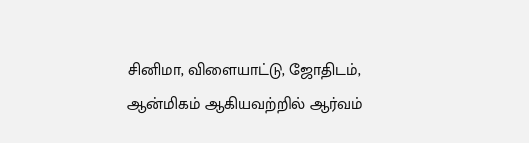சினிமா, விளையாட்டு, ஜோதிடம், ஆன்மிகம் ஆகியவற்றில் ஆர்வம்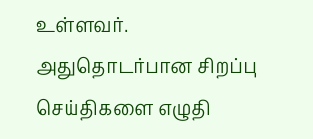உள்ளவர். அதுதொடர்பான சிறப்பு செய்திகளை எழுதி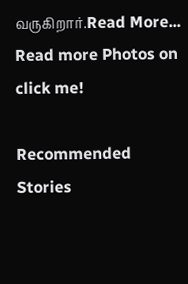வருகிறார்.Read More...
Read more Photos on
click me!

Recommended Stories